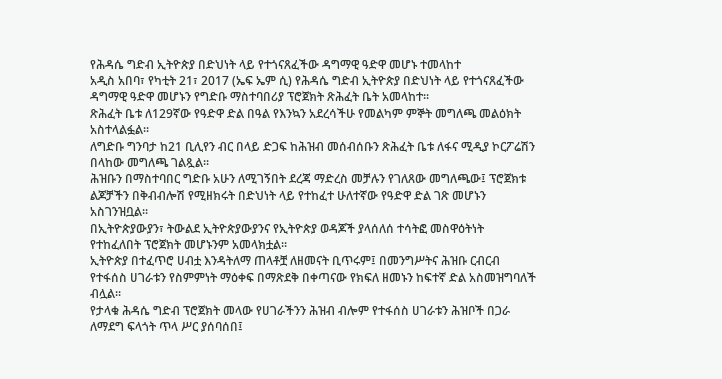የሕዳሴ ግድብ ኢትዮጵያ በድህነት ላይ የተጎናጸፈችው ዳግማዊ ዓድዋ መሆኑ ተመላከተ
አዲስ አበባ፣ የካቲት 21፣ 2017 (ኤፍ ኤም ሲ) የሕዳሴ ግድብ ኢትዮጵያ በድህነት ላይ የተጎናጸፈችው ዳግማዊ ዓድዋ መሆኑን የግድቡ ማስተባበሪያ ፕሮጀክት ጽሕፈት ቤት አመላከተ፡፡
ጽሕፈት ቤቱ ለ129ኛው የዓድዋ ድል በዓል የእንኳን አደረሳችሁ የመልካም ምኞት መግለጫ መልዕክት አስተላልፏል፡፡
ለግድቡ ግንባታ ከ21 ቢሊየን ብር በላይ ድጋፍ ከሕዝብ መሰብሰቡን ጽሕፈት ቤቱ ለፋና ሚዲያ ኮርፖሬሽን በላከው መግለጫ ገልጿል፡፡
ሕዝቡን በማስተባበር ግድቡ አሁን ለሚገኝበት ደረጃ ማድረስ መቻሉን የገለጸው መግለጫው፤ ፕሮጀክቱ ልጆቻችን በቅብብሎሽ የሚዘክሩት በድህነት ላይ የተከፈተ ሁለተኛው የዓድዋ ድል ገጽ መሆኑን አስገንዝቧል፡፡
በኢትዮጵያውያን፣ ትውልደ ኢትዮጵያውያንና የኢትዮጵያ ወዳጆች ያላሰለሰ ተሳትፎ መስዋዕትነት የተከፈለበት ፕሮጀክት መሆኑንም አመላክቷል፡፡
ኢትዮጵያ በተፈጥሮ ሀብቷ እንዳትለማ ጠላቶቿ ለዘመናት ቢጥሩም፤ በመንግሥትና ሕዝቡ ርብርብ የተፋሰስ ሀገራቱን የስምምነት ማዕቀፍ በማጽደቅ በቀጣናው የክፍለ ዘመኑን ከፍተኛ ድል አስመዝግባለች ብሏል፡፡
የታላቁ ሕዳሴ ግድብ ፕሮጀክት መላው የሀገራችንን ሕዝብ ብሎም የተፋሰስ ሀገራቱን ሕዝቦች በጋራ ለማደግ ፍላጎት ጥላ ሥር ያሰባሰበ፤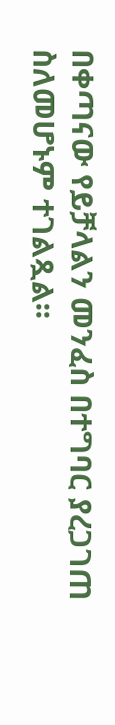በቀጣናው የይቻላልን መንፈስ በተግባር ያረጋገጠ ስለመሆኑም ተገልጿል፡፡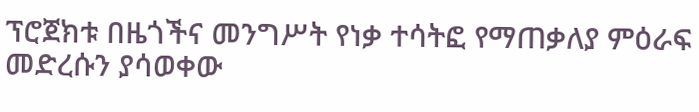ፕሮጀክቱ በዜጎችና መንግሥት የነቃ ተሳትፎ የማጠቃለያ ምዕራፍ መድረሱን ያሳወቀው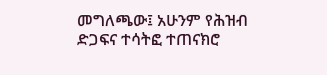መግለጫው፤ አሁንም የሕዝብ ድጋፍና ተሳትፎ ተጠናክሮ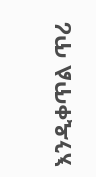እንዲቀጥል ጥሪ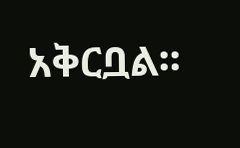አቅርቧል፡፡